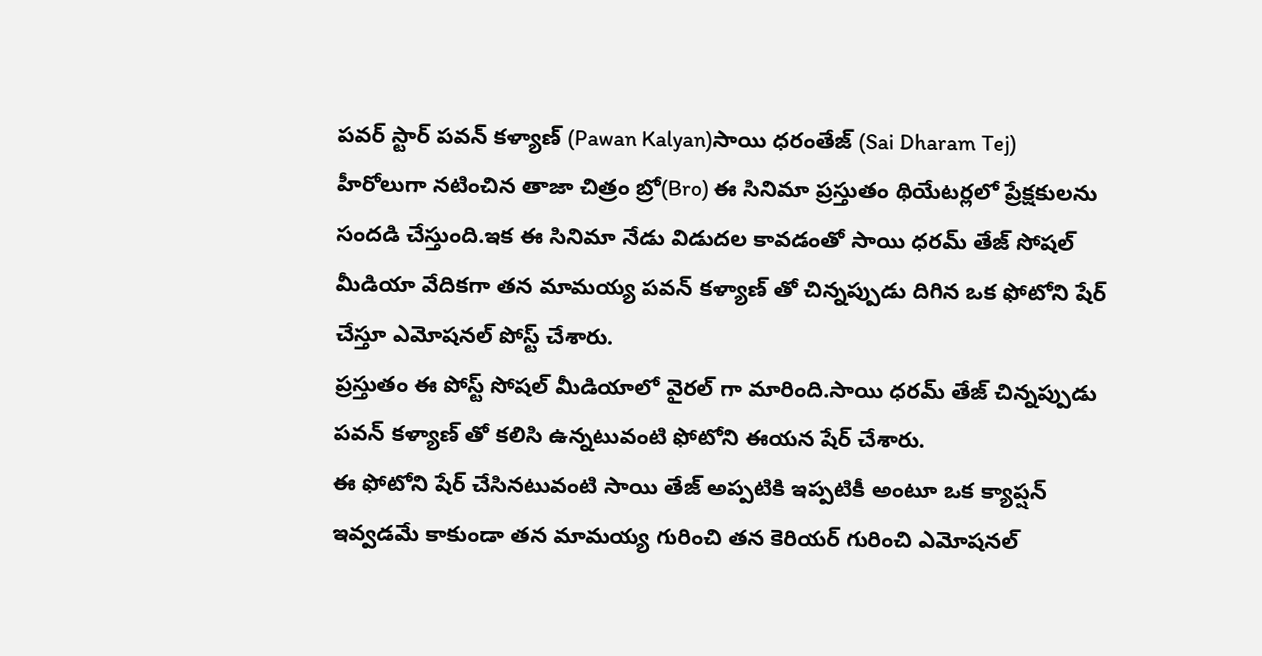పవర్ స్టార్ పవన్ కళ్యాణ్ (Pawan Kalyan)సాయి ధరంతేజ్ (Sai Dharam Tej) హీరోలుగా నటించిన తాజా చిత్రం బ్రో(Bro) ఈ సినిమా ప్రస్తుతం థియేటర్లలో ప్రేక్షకులను సందడి చేస్తుంది.ఇక ఈ సినిమా నేడు విడుదల కావడంతో సాయి ధరమ్ తేజ్ సోషల్ మీడియా వేదికగా తన మామయ్య పవన్ కళ్యాణ్ తో చిన్నప్పుడు దిగిన ఒక ఫోటోని షేర్ చేస్తూ ఎమోషనల్ పోస్ట్ చేశారు.
ప్రస్తుతం ఈ పోస్ట్ సోషల్ మీడియాలో వైరల్ గా మారింది.సాయి ధరమ్ తేజ్ చిన్నప్పుడు పవన్ కళ్యాణ్ తో కలిసి ఉన్నటువంటి ఫోటోని ఈయన షేర్ చేశారు.
ఈ ఫోటోని షేర్ చేసినటువంటి సాయి తేజ్ అప్పటికి ఇప్పటికీ అంటూ ఒక క్యాప్షన్ ఇవ్వడమే కాకుండా తన మామయ్య గురించి తన కెరియర్ గురించి ఎమోషనల్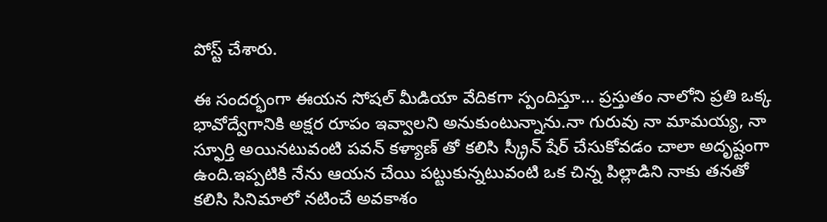పోస్ట్ చేశారు.

ఈ సందర్భంగా ఈయన సోషల్ మీడియా వేదికగా స్పందిస్తూ… ప్రస్తుతం నాలోని ప్రతి ఒక్క భావోద్వేగానికి అక్షర రూపం ఇవ్వాలని అనుకుంటున్నాను.నా గురువు నా మామయ్య, నా స్ఫూర్తి అయినటువంటి పవన్ కళ్యాణ్ తో కలిసి స్క్రీన్ షేర్ చేసుకోవడం చాలా అదృష్టంగా ఉంది.ఇప్పటికి నేను ఆయన చేయి పట్టుకున్నటువంటి ఒక చిన్న పిల్లాడిని నాకు తనతో కలిసి సినిమాలో నటించే అవకాశం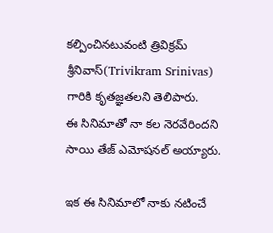కల్పించినటువంటి త్రివిక్రమ్ శ్రీనివాస్(Trivikram Srinivas) గారికి కృతజ్ఞతలని తెలిపారు.
ఈ సినిమాతో నా కల నెరవేరిందని సాయి తేజ్ ఎమోషనల్ అయ్యారు.

ఇక ఈ సినిమాలో నాకు నటించే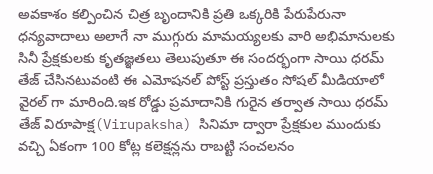అవకాశం కల్పించిన చిత్ర బృందానికి ప్రతి ఒక్కరికి పేరుపేరునా ధన్యవాదాలు అలాగే నా ముగ్గురు మామయ్యలకు వారి అభిమానులకు సినీ ప్రేక్షకులకు కృతజ్ఞతలు తెలుపుతూ ఈ సందర్భంగా సాయి ధరమ్ తేజ్ చేసినటువంటి ఈ ఎమోషనల్ పోస్ట్ ప్రస్తుతం సోషల్ మీడియాలో వైరల్ గా మారింది.ఇక రోడ్డు ప్రమాదానికి గురైన తర్వాత సాయి ధరమ్ తేజ్ విరూపాక్ష(Virupaksha) సినిమా ద్వారా ప్రేక్షకుల ముందుకు వచ్చి ఏకంగా 100 కోట్ల కలెక్షన్లను రాబట్టి సంచలనం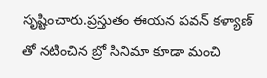సృష్టించారు.ప్రస్తుతం ఈయన పవన్ కళ్యాణ్ తో నటించిన బ్రో సినిమా కూడా మంచి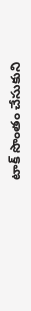టాక్ సొంతం చేసుకుని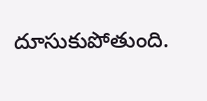దూసుకుపోతుంది.